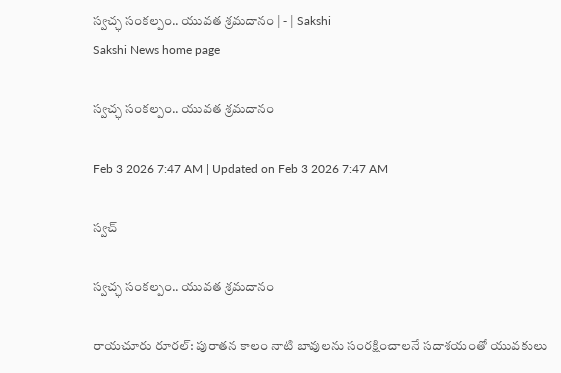స్వచ్ఛ సంకల్పం.. యువత శ్రమదానం | - | Sakshi
Sakshi News home page

స్వచ్ఛ సంకల్పం.. యువత శ్రమదానం

Feb 3 2026 7:47 AM | Updated on Feb 3 2026 7:47 AM

స్వచ్

స్వచ్ఛ సంకల్పం.. యువత శ్రమదానం

రాయచూరు రూరల్‌: పురాతన కాలం నాటి బావులను సంరక్షించాలనే సదాశయంతో యువకులు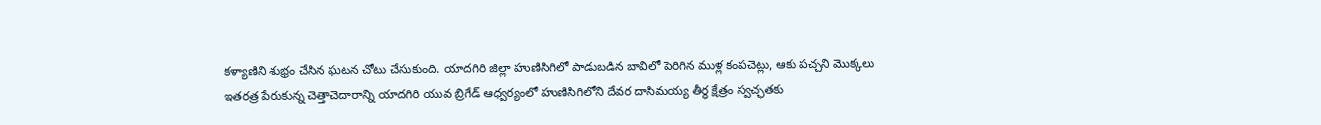కళ్యాణిని శుభ్రం చేసిన ఘటన చోటు చేసుకుంది. యాదగిరి జిల్లా హుణిసిగిలో పాడుబడిన బావిలో పెరిగిన ముళ్ల కంపచెట్లు, ఆకు పచ్చని మొక్కలు ఇతరత్ర పేరుకున్న చెత్తాచెదారాన్ని యాదగిరి యువ బ్రిగేడ్‌ ఆధ్వర్యంలో హుణిసిగిలోని దేవర దాసిమయ్య తీర్థ క్షేత్రం స్వచ్ఛతకు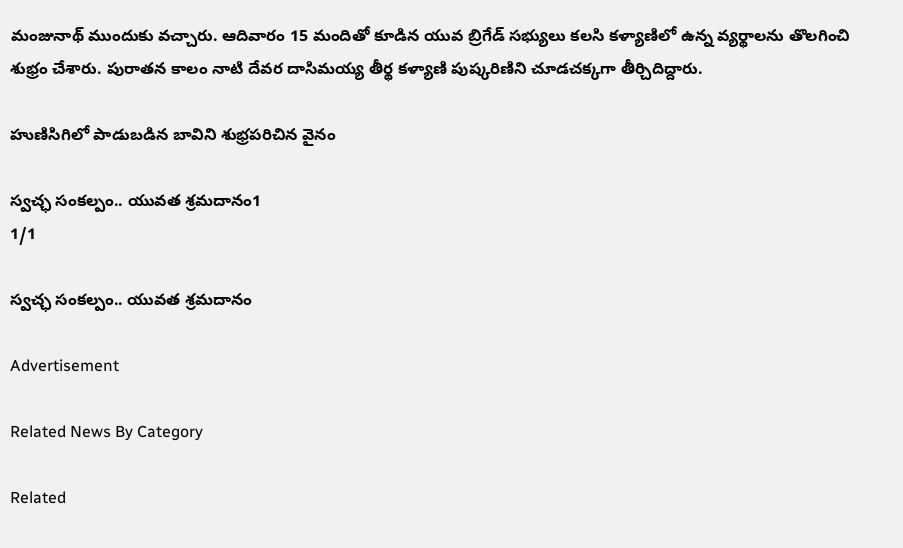మంజునాథ్‌ ముందుకు వచ్చారు. ఆదివారం 15 మందితో కూడిన యువ బ్రిగేడ్‌ సభ్యులు కలసి కళ్యాణిలో ఉన్న వ్యర్థాలను తొలగించి శుభ్రం చేశారు. పురాతన కాలం నాటి దేవర దాసిమయ్య తీర్థ కళ్యాణి పుష్కరిణిని చూడచక్కగా తీర్చిదిద్దారు.

హుణిసిగిలో పాడుబడిన బావిని శుభ్రపరిచిన వైనం

స్వచ్ఛ సంకల్పం.. యువత శ్రమదానం1
1/1

స్వచ్ఛ సంకల్పం.. యువత శ్రమదానం

Advertisement

Related News By Category

Related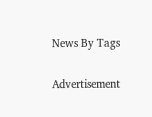News By Tags

Advertisement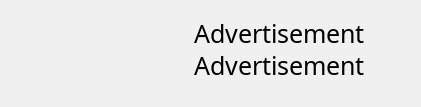Advertisement
Advertisement